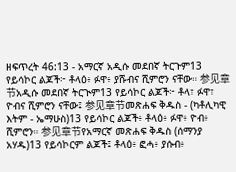ዘፍጥረት 46:13 - አማርኛ አዲሱ መደበኛ ትርጉም13 የይሳኮር ልጆች፦ ቶላዕ፥ ፉዋ፥ ያሹብና ሺምሮን ናቸው። 参见章节አዲሱ መደበኛ ትርጒም13 የይሳኮር ልጆች፦ ቶላ፣ ፉዋ፣ ዮብና ሺምሮን ናቸው፤ 参见章节መጽሐፍ ቅዱስ - (ካቶሊካዊ እትም - ኤማሁስ)13 የይሳኮር ልጆች፥ ቶላዕ፥ ፉዋ፥ ዮብ፥ ሺምሮን። 参见章节የአማርኛ መጽሐፍ ቅዱስ (ሰማንያ አሃዱ)13 የይሳኮርም ልጆች፤ ቶላዕ፥ ፎሓ፥ ያሱብ፥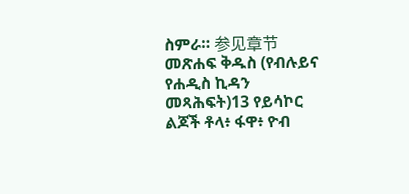ስምራ። 参见章节መጽሐፍ ቅዱስ (የብሉይና የሐዲስ ኪዳን መጻሕፍት)13 የይሳኮር ልጆች ቶላ፥ ፋዋ፥ ዮብ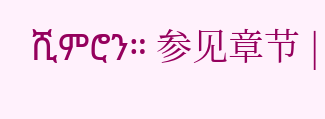ሺምሮን። 参见章节 |